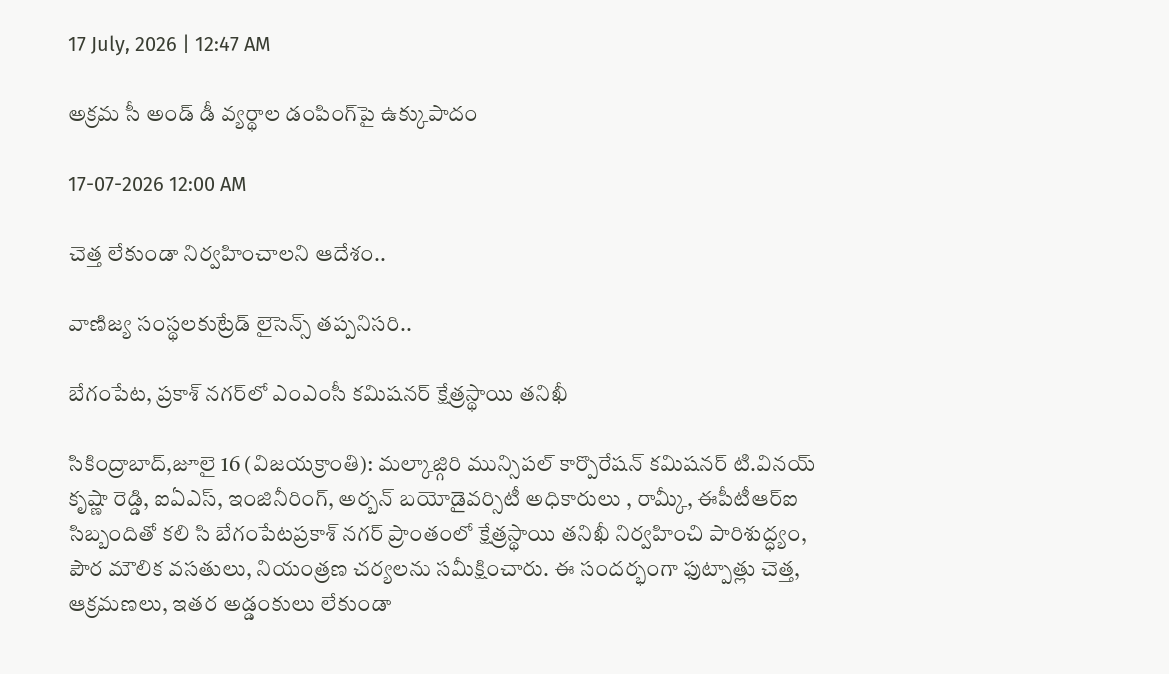17 July, 2026 | 12:47 AM

అక్రమ సీ అండ్ డీ వ్యర్థాల డంపింగ్‌పై ఉక్కుపాదం

17-07-2026 12:00 AM

చెత్త లేకుండా నిర్వహించాలని ఆదేశం..

వాణిజ్య సంస్థలకుట్రేడ్ లైసెన్స్ తప్పనిసరి..

బేగంపేట, ప్రకాశ్ నగర్‌లో ఎంఎంసీ కమిషనర్ క్షేత్రస్థాయి తనిఖీ

సికింద్రాబాద్,జూలై 16 (విజయక్రాంతి): మల్కాజ్గిరి మున్సిపల్ కార్పొరేషన్ కమిషనర్ టి.వినయ్ కృష్ణా రెడ్డి, ఐఏఎస్, ఇంజినీరింగ్, అర్బన్ బయోడైవర్సిటీ అధికారులు , రామ్కీ, ఈపీటీఆర్‌ఐ సిబ్బందితో కలి సి బేగంపేటప్రకాశ్ నగర్ ప్రాంతంలో క్షేత్రస్థాయి తనిఖీ నిర్వహించి పారిశుద్ధ్యం, పౌర మౌలిక వసతులు, నియంత్రణ చర్యలను సమీక్షించారు. ఈ సందర్భంగా ఫుట్పాత్లు చెత్త, ఆక్రమణలు, ఇతర అడ్డంకులు లేకుండా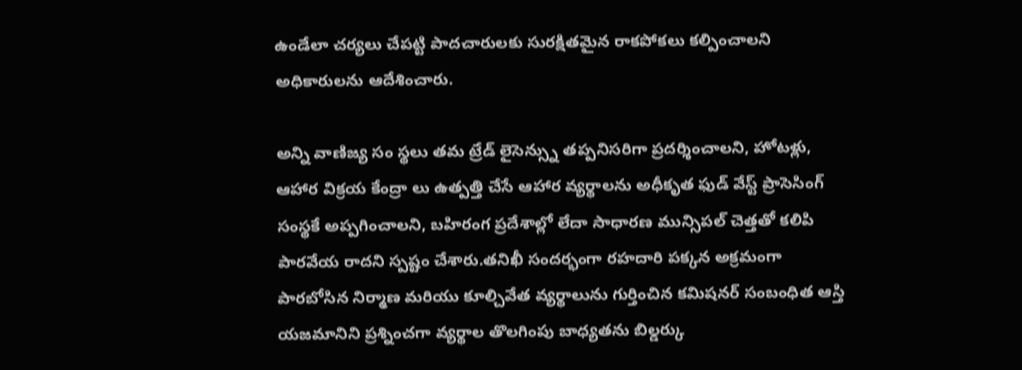ఉండేలా చర్యలు చేపట్టి పాదచారులకు సురక్షితమైన రాకపోకలు కల్పించాలని అధికారులను ఆదేశించారు.

అన్ని వాణిజ్య సం స్థలు తమ ట్రేడ్ లైసెన్స్ను తప్పనిసరిగా ప్రదర్శించాలని, హోటళ్లు, ఆహార విక్రయ కేంద్రా లు ఉత్పత్తి చేసే ఆహార వ్యర్థాలను అధీకృత ఫుడ్ వేస్ట్ ప్రాసెసింగ్ సంస్థకే అప్పగించాలని, బహిరంగ ప్రదేశాల్లో లేదా సాధారణ మున్సిపల్ చెత్తతో కలిపి పారవేయ రాదని స్పష్టం చేశారు.తనిఖీ సందర్భంగా రహదారి పక్కన అక్రమంగా పారబోసిన నిర్మాణ మరియు కూల్చివేత వ్యర్థాలును గుర్తించిన కమిషనర్ సంబంధిత ఆస్తి యజమానిని ప్రశ్నించగా వ్యర్థాల తొలగింపు బాధ్యతను బిల్డర్కు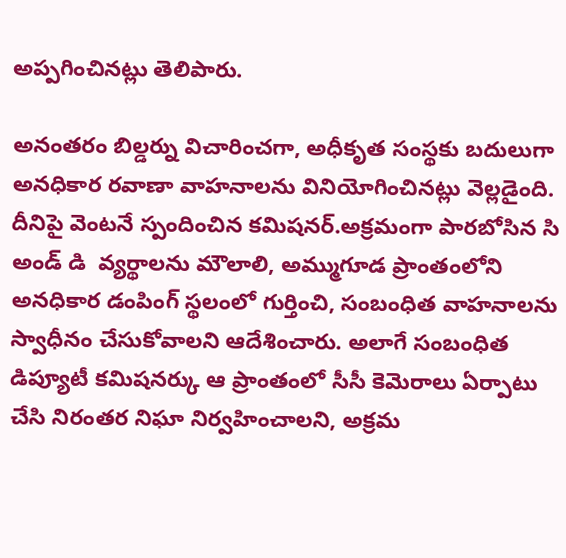అప్పగించినట్లు తెలిపారు.

అనంతరం బిల్డర్ను విచారించగా, అధీకృత సంస్థకు బదులుగా అనధికార రవాణా వాహనాలను వినియోగించినట్లు వెల్లడైంది. దీనిపై వెంటనే స్పందించిన కమిషనర్.అక్రమంగా పారబోసిన సి అండ్ డి  వ్యర్థాలను మౌలాలి, అమ్ముగూడ ప్రాంతంలోని అనధికార డంపింగ్ స్థలంలో గుర్తించి, సంబంధిత వాహనాలను స్వాధీనం చేసుకోవాలని ఆదేశించారు. అలాగే సంబంధిత డిప్యూటీ కమిషనర్కు ఆ ప్రాంతంలో సీసీ కెమెరాలు ఏర్పాటు చేసి నిరంతర నిఘా నిర్వహించాలని, అక్రమ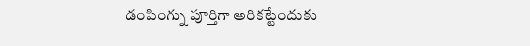డంపింగ్ను పూర్తిగా అరికట్టేందుకు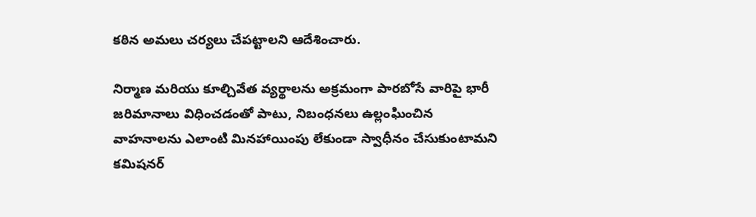కఠిన అమలు చర్యలు చేపట్టాలని ఆదేశించారు.

నిర్మాణ మరియు కూల్చివేత వ్యర్థాలను అక్రమంగా పారబోసే వారిపై భారీ జరిమానాలు విధించడంతో పాటు, నిబంధనలు ఉల్లంఘించిన వాహనాలను ఎలాంటి మినహాయింపు లేకుండా స్వాధీనం చేసుకుంటామని కమిషనర్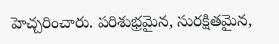హెచ్చరించారు. పరిశుభ్రమైన, సురక్షితమైన,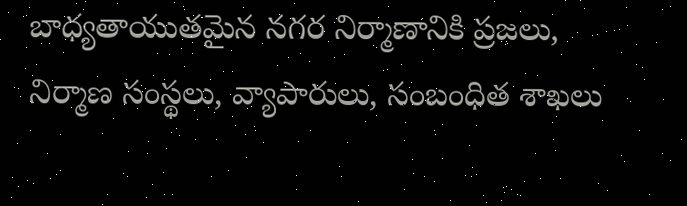బాధ్యతాయుతమైన నగర నిర్మాణానికి ప్రజలు, నిర్మాణ సంస్థలు, వ్యాపారులు, సంబంధిత శాఖలు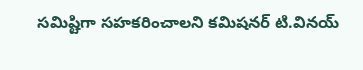సమిష్టిగా సహకరించాలని కమిషనర్ టి.వినయ్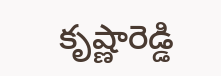కృష్ణారెడ్డి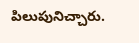పిలుపునిచ్చారు.